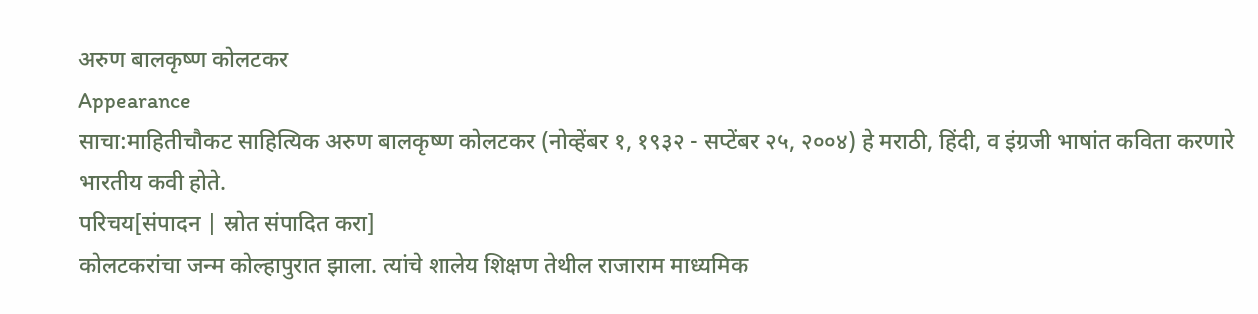अरुण बालकृष्ण कोलटकर
Appearance
साचा:माहितीचौकट साहित्यिक अरुण बालकृष्ण कोलटकर (नोव्हेंबर १, १९३२ - सप्टेंबर २५, २००४) हे मराठी, हिंदी, व इंग्रजी भाषांत कविता करणारे भारतीय कवी होते.
परिचय[संपादन | स्रोत संपादित करा]
कोलटकरांचा जन्म कोल्हापुरात झाला. त्यांचे शालेय शिक्षण तेथील राजाराम माध्यमिक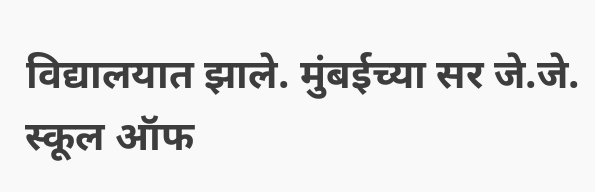विद्यालयात झाले. मुंबईच्या सर जे.जे. स्कूल ऑफ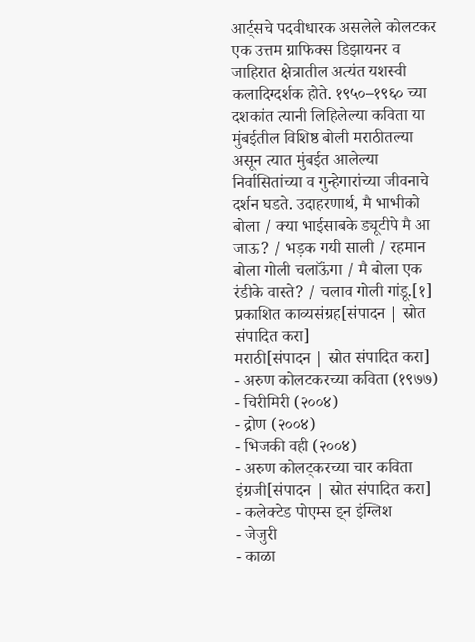आर्ट्सचे पदवीधारक असलेले कोलटकर एक उत्तम ग्राफिक्स डिझायनर व जाहिरात क्षेत्रातील अत्यंत यशस्वी कलादिग्दर्शक होते. १९५०–१९६० च्या दशकांत त्यानी लिहिलेल्या कविता या मुंबईतील विशिष्ठ बोली मराठीतल्या असून त्यात मुंबईत आलेल्या निर्वासितांच्या व गुन्हेगारांच्या जीवनाचे दर्शन घडते. उदाहरणार्थ, मै भाभीको बोला / क्या भाईसाबके ड्यूटीपे मै आ जाऊ? / भड़क गयी साली / रहमान बोला गोली चलाऊॅंगा / मै बोला एक रंडीके वास्ते? / चलाव गोली गांडू.[१]
प्रकाशित काव्यसंग्रह[संपादन | स्रोत संपादित करा]
मराठी[संपादन | स्रोत संपादित करा]
- अरुण कोलटकरच्या कविता (१९७७)
- चिरीमिरी (२००४)
- द्रोण (२००४)
- भिजकी वही (२००४)
- अरुण कोलट्करच्या चार कविता
इंग्रजी[संपादन | स्रोत संपादित करा]
- कलेक्टेड पोएम्स इ्न इंग्लिश
- जेजुरी
- काळा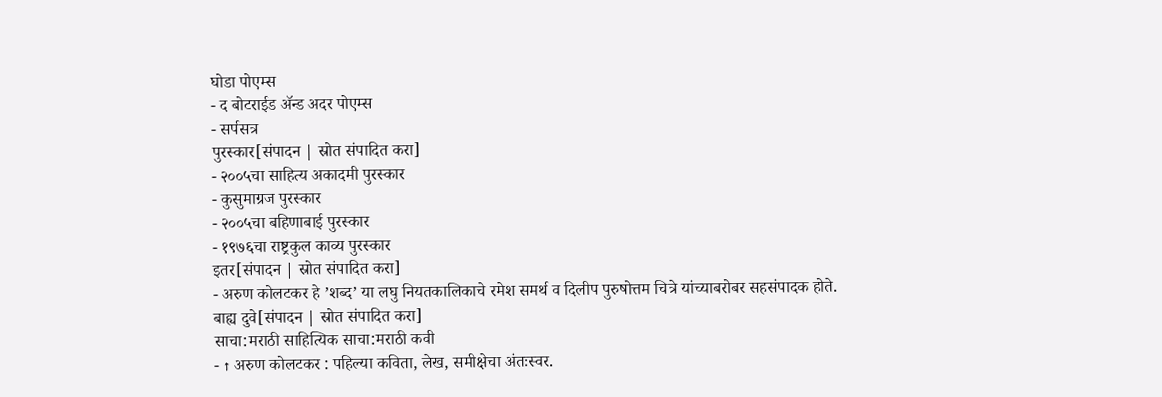घोडा पोएम्स
- द बोटराईड ॲन्ड अदर पोएम्स
- सर्पसत्र
पुरस्कार[संपादन | स्रोत संपादित करा]
- २००५चा साहित्य अकादमी पुरस्कार
- कुसुमाग्रज पुरस्कार
- २००५चा बहिणाबाई पुरस्कार
- १९७६चा राष्ट्रकुल काव्य पुरस्कार
इतर[संपादन | स्रोत संपादित करा]
- अरुण कोलटकर हे ’शब्द’ या लघु नियतकालिकाचे रमेश समर्थ व दिलीप पुरुषोत्तम चित्रे यांच्याबरोबर सहसंपादक होते.
बाह्य दुवे[संपादन | स्रोत संपादित करा]
साचा:मराठी साहित्यिक साचा:मराठी कवी
- ↑ अरुण कोलटकर : पहिल्या कविता, लेख, समीक्षेचा अंतःस्वर.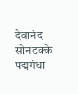देवानंद सोनटक्के पद्मगंधा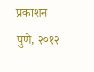प्रकाशन पुणे, २०१२